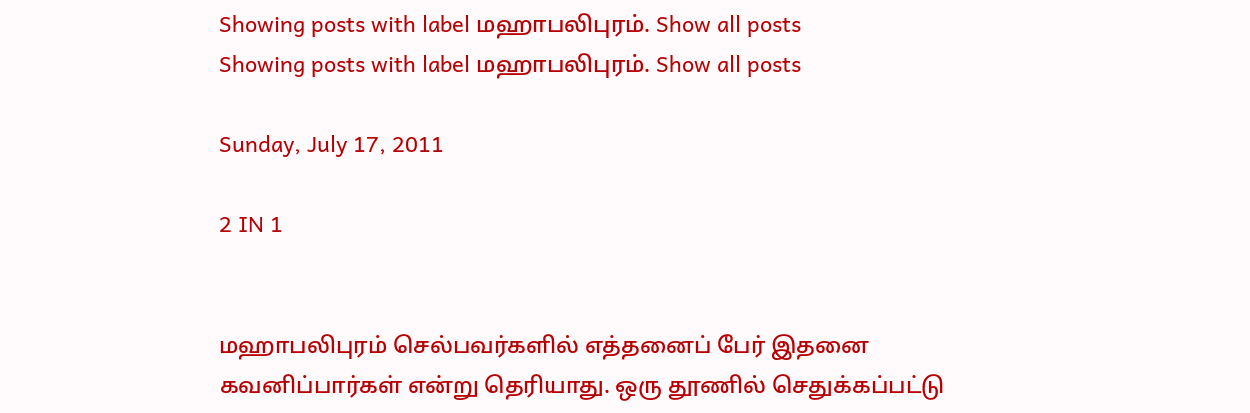Showing posts with label மஹாபலிபுரம். Show all posts
Showing posts with label மஹாபலிபுரம். Show all posts

Sunday, July 17, 2011

2 IN 1


மஹாபலிபுரம் செல்பவர்களில் எத்தனைப் பேர் இதனை கவனிப்பார்கள் என்று தெரியாது. ஒரு தூணில் செதுக்கப்பட்டு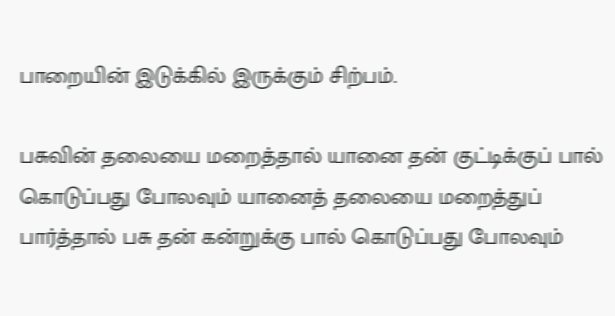பாறையின் இடுக்கில் இருக்கும் சிற்பம்.

பசுவின் தலையை மறைத்தால் யானை தன் குட்டிக்குப் பால் கொடுப்பது போலவும் யானைத் தலையை மறைத்துப் பார்த்தால் பசு தன் கன்றுக்கு பால் கொடுப்பது போலவும்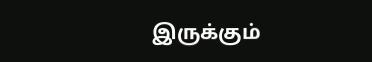இருக்கும்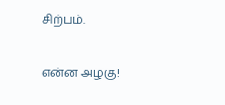சிற்பம்.

என்ன அழகு!